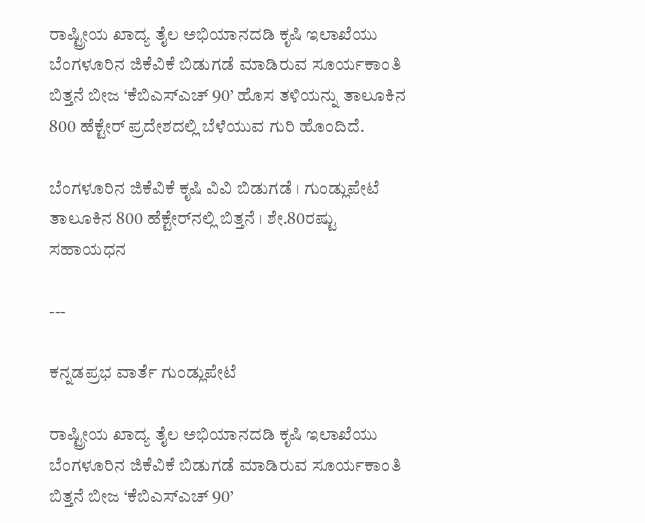ರಾಷ್ಟ್ರೀಯ ಖಾದ್ಯ ತೈಲ ಅಭಿಯಾನದಡಿ ಕೃಷಿ ಇಲಾಖೆಯು ಬೆಂಗಳೂರಿನ ಜಿಕೆವಿಕೆ ಬಿಡುಗಡೆ ಮಾಡಿರುವ ಸೂರ್ಯಕಾಂತಿ ಬಿತ್ತನೆ ಬೀಜ ‘ಕೆಬಿಎಸ್‌ಎಚ್‌ 90’ ಹೊಸ ತಳಿಯನ್ನು ತಾಲೂಕಿನ 800 ಹೆಕ್ಟೇರ್‌ ಪ್ರದೇಶದಲ್ಲಿ ಬೆಳೆಯುವ ಗುರಿ ಹೊಂದಿದೆ.

ಬೆಂಗಳೂರಿನ ಜಿಕೆವಿಕೆ ಕೃಷಿ ವಿವಿ ಬಿಡುಗಡೆ । ಗುಂಡ್ಲುಪೇಟೆ ತಾಲೂಕಿನ 800 ಹೆಕ್ಟೇರ್‌ನಲ್ಲಿ ಬಿತ್ತನೆ । ಶೇ.80ರಷ್ಟು ಸಹಾಯಧನ

---

ಕನ್ನಡಪ್ರಭ ವಾರ್ತೆ ಗುಂಡ್ಲುಪೇಟೆ

ರಾಷ್ಟ್ರೀಯ ಖಾದ್ಯ ತೈಲ ಅಭಿಯಾನದಡಿ ಕೃಷಿ ಇಲಾಖೆಯು ಬೆಂಗಳೂರಿನ ಜಿಕೆವಿಕೆ ಬಿಡುಗಡೆ ಮಾಡಿರುವ ಸೂರ್ಯಕಾಂತಿ ಬಿತ್ತನೆ ಬೀಜ ‘ಕೆಬಿಎಸ್‌ಎಚ್‌ 90’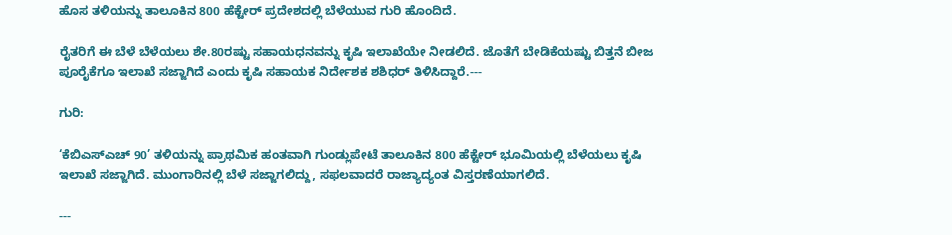ಹೊಸ ತಳಿಯನ್ನು ತಾಲೂಕಿನ 800 ಹೆಕ್ಟೇರ್‌ ಪ್ರದೇಶದಲ್ಲಿ ಬೆಳೆಯುವ ಗುರಿ ಹೊಂದಿದೆ.

ರೈತರಿಗೆ ಈ ಬೆಳೆ ಬೆಳೆಯಲು ಶೇ.80ರಷ್ಟು ಸಹಾಯಧನವನ್ನು ಕೃಷಿ ಇಲಾಖೆಯೇ ನೀಡಲಿದೆ. ಜೊತೆಗೆ ಬೇಡಿಕೆಯಷ್ಟು ಬಿತ್ತನೆ ಬೀಜ ಪೂರೈಕೆಗೂ ಇಲಾಖೆ ಸಜ್ಜಾಗಿದೆ ಎಂದು ಕೃಷಿ ಸಹಾಯಕ ನಿರ್ದೇಶಕ ಶಶಿಧರ್‌ ತಿಳಿಸಿದ್ದಾರೆ.---

ಗುರಿ:

‘ಕೆಬಿಎಸ್‌ಎಚ್‌ 90’ ತಳಿಯನ್ನು ಪ್ರಾಥಮಿಕ ಹಂತವಾಗಿ ಗುಂಡ್ಲುಪೇಟೆ ತಾಲೂಕಿನ 800 ಹೆಕ್ಟೇರ್‌ ಭೂಮಿಯಲ್ಲಿ ಬೆಳೆಯಲು ಕೃಷಿ ಇಲಾಖೆ ಸಜ್ಜಾಗಿದೆ. ಮುಂಗಾರಿನಲ್ಲಿ ಬೆಳೆ ಸಜ್ಜಾಗಲಿದ್ದು, ಸಫಲವಾದರೆ ರಾಜ್ಯಾದ್ಯಂತ ವಿಸ್ತರಣೆಯಾಗಲಿದೆ.

---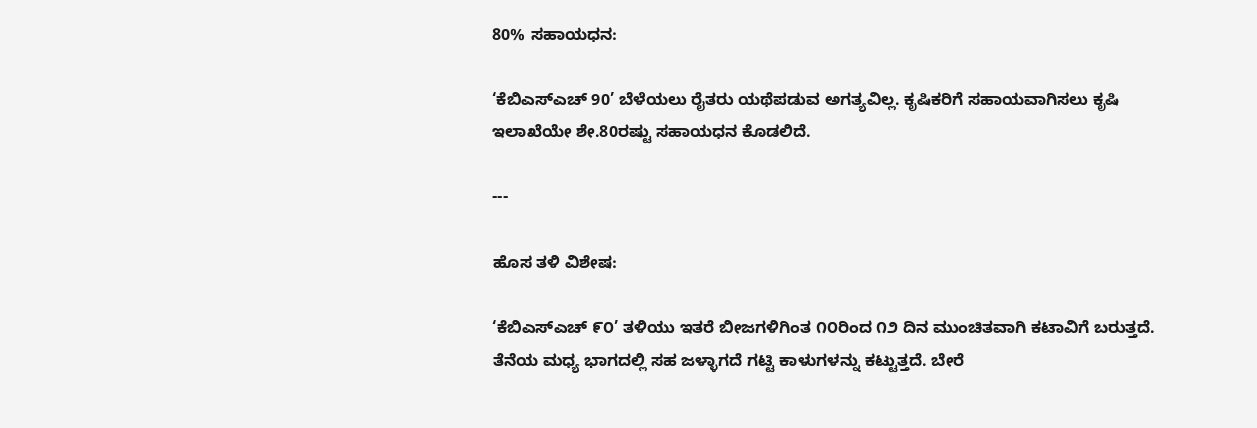80% ಸಹಾಯಧನ:

‘ಕೆಬಿಎಸ್‌ಎಚ್‌ 90’ ಬೆಳೆಯಲು ರೈತರು ಯಥೆಪಡುವ ಅಗತ್ಯವಿಲ್ಲ. ಕೃಷಿಕರಿಗೆ ಸಹಾಯವಾಗಿಸಲು ಕೃಷಿ ಇಲಾಖೆಯೇ ಶೇ.80ರಷ್ಟು ಸಹಾಯಧನ ಕೊಡಲಿದೆ.

---

ಹೊಸ ತಳಿ ವಿಶೇಷ:

‘ಕೆಬಿಎಸ್‌ಎಚ್‌ ೯೦’ ತಳಿಯು ಇತರೆ ಬೀಜಗಳಿಗಿಂತ ೧೦ರಿಂದ ೧೨ ದಿನ ಮುಂಚಿತವಾಗಿ ಕಟಾವಿಗೆ ಬರುತ್ತದೆ. ತೆನೆಯ ಮಧ್ಯ ಭಾಗದಲ್ಲಿ ಸಹ ಜಳ್ಳಾಗದೆ ಗಟ್ಟಿ ಕಾಳುಗಳನ್ನು ಕಟ್ಟುತ್ತದೆ. ಬೇರೆ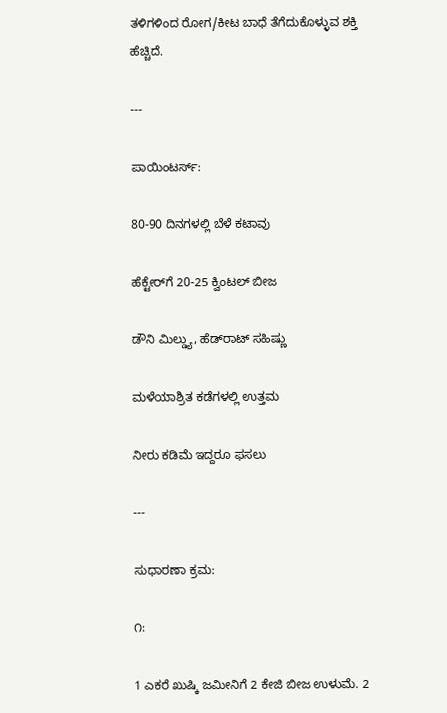ತಳಿಗಳಿಂದ ರೋಗ/ಕೀಟ ಬಾಧೆ ತೆಗೆದುಕೊಳ್ಳುವ ಶಕ್ತಿ ಹೆಚ್ಚಿದೆ.

---

ಪಾಯಿಂಟರ್ಸ್‌:

80-90 ದಿನಗಳಲ್ಲಿ ಬೆಳೆ ಕಟಾವು

ಹೆಕ್ಟೇರ್‌ಗೆ 20-25 ಕ್ವಿಂಟಲ್‌ ಬೀಜ

ಡೌನಿ ಮಿಲ್ಡ್ಯು, ಹೆಡ್‌ರಾಟ್‌ ಸಹಿಷ್ಣು

ಮಳೆಯಾಶ್ರಿತ ಕಡೆಗಳಲ್ಲಿ ಉತ್ತಮ

ನೀರು ಕಡಿಮೆ ಇದ್ದರೂ ಫಸಲು

---

ಸುಧಾರಣಾ ಕ್ರಮ:

೧:

1 ಎಕರೆ ಖುಷ್ಕಿ ಜಮೀನಿಗೆ 2 ಕೇಜಿ ಬೀಜ ಉಳುಮೆ. 2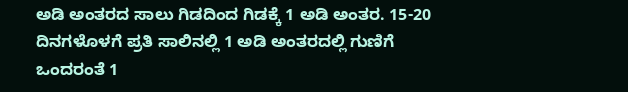ಅಡಿ ಅಂತರದ ಸಾಲು ಗಿಡದಿಂದ ಗಿಡಕ್ಕೆ 1 ಅಡಿ ಅಂತರ. 15-20 ದಿನಗಳೊಳಗೆ ಪ್ರತಿ ಸಾಲಿನಲ್ಲಿ 1 ಅಡಿ ಅಂತರದಲ್ಲಿ ಗುಣಿಗೆ ಒಂದರಂತೆ 1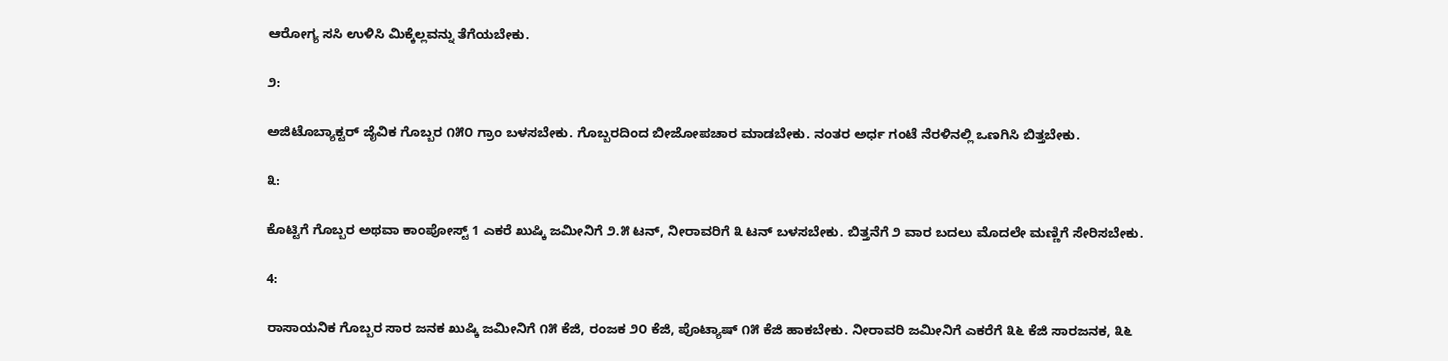ಆರೋಗ್ಯ ಸಸಿ ಉಳಿಸಿ ಮಿಕ್ಕೆಲ್ಲವನ್ನು ತೆಗೆಯಬೇಕು.

೨:

ಅಜಿಟೊಬ್ಯಾಕ್ಟರ್‌ ಜೈವಿಕ ಗೊಬ್ಬರ ೧೫೦ ಗ್ರಾಂ ಬಳಸಬೇಕು. ಗೊಬ್ಬರದಿಂದ ಬೀಜೋಪಚಾರ ಮಾಡಬೇಕು. ನಂತರ ಅರ್ಧ ಗಂಟೆ ನೆರಳಿನಲ್ಲಿ ಒಣಗಿಸಿ ಬಿತ್ತಬೇಕು.

೩:

ಕೊಟ್ಟಿಗೆ ಗೊಬ್ಬರ ಅಥವಾ ಕಾಂಪೋಸ್ಟ್‌ 1 ಎಕರೆ ಖುಷ್ಕಿ ಜಮೀನಿಗೆ ೨.೫ ಟನ್‌, ನೀರಾವರಿಗೆ ೩ ಟನ್‌ ಬಳಸಬೇಕು. ಬಿತ್ತನೆಗೆ ೨ ವಾರ ಬದಲು ಮೊದಲೇ ಮಣ್ಣಿಗೆ ಸೇರಿಸಬೇಕು.

4:

ರಾಸಾಯನಿಕ ಗೊಬ್ಬರ ಸಾರ ಜನಕ ಖುಷ್ಕಿ ಜಮೀನಿಗೆ ೧೫ ಕೆಜಿ, ರಂಜಕ ೨೦ ಕೆಜಿ, ಪೊಟ್ಯಾಷ್‌ ೧೫ ಕೆಜಿ ಹಾಕಬೇಕು. ನೀರಾವರಿ ಜಮೀನಿಗೆ ಎಕರೆಗೆ ೩೬ ಕೆಜಿ ಸಾರಜನಕ, ೩೬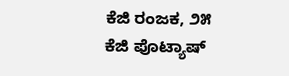ಕೆಜಿ ರಂಜಕ, ೨೫ ಕೆಜಿ ಪೊಟ್ಯಾಷ್‌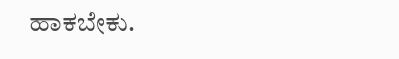ಹಾಕಬೇಕು.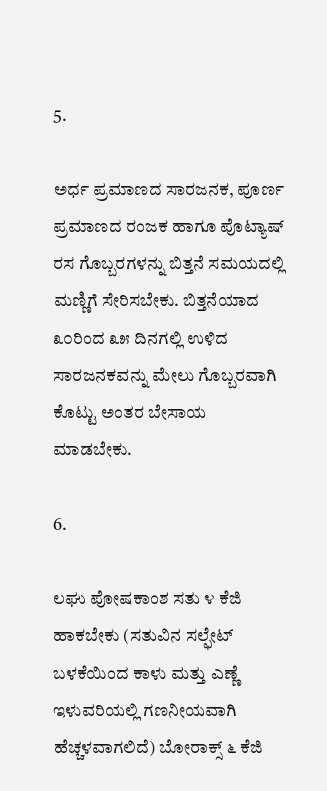5.

ಅರ್ಧ ಪ್ರಮಾಣದ ಸಾರಜನಕ, ಪೂರ್ಣ ಪ್ರಮಾಣದ ರಂಜಕ ಹಾಗೂ ಪೊಟ್ಯಾಷ್‌ ರಸ ಗೊಬ್ಬರಗಳನ್ನು ಬಿತ್ತನೆ ಸಮಯದಲ್ಲಿ ಮಣ್ಣಿಗೆ ಸೇರಿಸಬೇಕು. ಬಿತ್ತನೆಯಾದ ೩೦ರಿಂದ ೩೫ ದಿನಗಲ್ಲಿ ಉಳಿದ ಸಾರಜನಕವನ್ನು ಮೇಲು ಗೊಬ್ಬರವಾಗಿ ಕೊಟ್ಟು ಅಂತರ ಬೇಸಾಯ ಮಾಡಬೇಕು.

6.

ಲಘು ಪೋಷಕಾಂಶ ಸತು ೪ ಕೆಜಿ ಹಾಕಬೇಕು (ಸತುವಿನ ಸಲ್ಫೇಟ್‌ ಬಳಕೆಯಿಂದ ಕಾಳು ಮತ್ತು ಎಣ್ಣೆ ಇಳುವರಿಯಲ್ಲಿ ಗಣನೀಯವಾಗಿ ಹೆಚ್ಚಳವಾಗಲಿದೆ) ಬೋರಾಕ್ಸ್‌ ೬ ಕೆಜಿ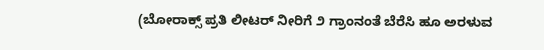(ಬೋರಾಕ್ಸ್‌ ಪ್ರತಿ ಲೀಟರ್‌ ನೀರಿಗೆ ೨ ಗ್ರಾಂನಂತೆ ಬೆರೆಸಿ ಹೂ ಅರಳುವ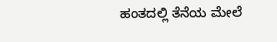ಹಂತದಲ್ಲಿ ತೆನೆಯ ಮೇಲೆ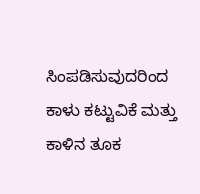ಸಿಂಪಡಿಸುವುದರಿಂದ ಕಾಳು ಕಟ್ಟುವಿಕೆ ಮತ್ತು ಕಾಳಿನ ತೂಕ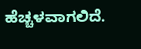ಹೆಚ್ಚಳವಾಗಲಿದೆ.